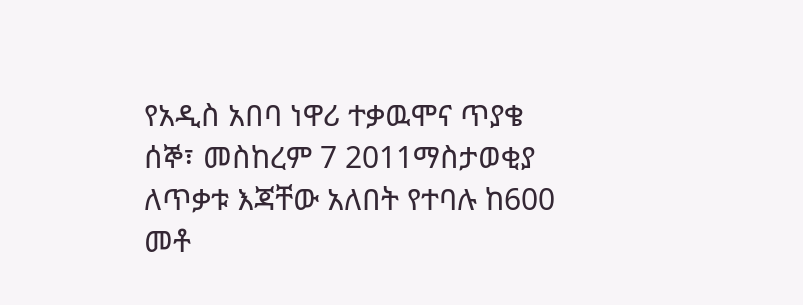የአዲስ አበባ ነዋሪ ተቃዉሞና ጥያቄ
ሰኞ፣ መስከረም 7 2011ማስታወቂያ
ለጥቃቱ እጃቸው አለበት የተባሉ ከ600 መቶ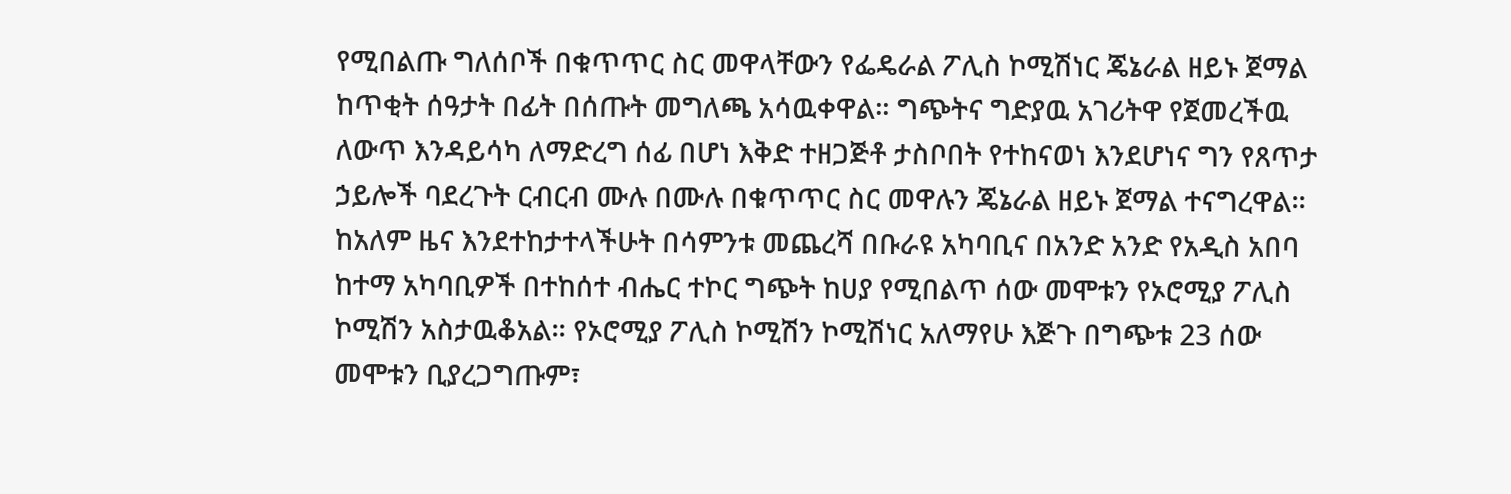የሚበልጡ ግለሰቦች በቁጥጥር ስር መዋላቸውን የፌዴራል ፖሊስ ኮሚሽነር ጄኔራል ዘይኑ ጀማል ከጥቂት ሰዓታት በፊት በሰጡት መግለጫ አሳዉቀዋል። ግጭትና ግድያዉ አገሪትዋ የጀመረችዉ ለውጥ እንዳይሳካ ለማድረግ ሰፊ በሆነ እቅድ ተዘጋጅቶ ታስቦበት የተከናወነ እንደሆነና ግን የጸጥታ ኃይሎች ባደረጉት ርብርብ ሙሉ በሙሉ በቁጥጥር ስር መዋሉን ጄኔራል ዘይኑ ጀማል ተናግረዋል። ከአለም ዜና እንደተከታተላችሁት በሳምንቱ መጨረሻ በቡራዩ አካባቢና በአንድ አንድ የአዲስ አበባ ከተማ አካባቢዎች በተከሰተ ብሔር ተኮር ግጭት ከሀያ የሚበልጥ ሰው መሞቱን የኦሮሚያ ፖሊስ ኮሚሽን አስታዉቆአል። የኦሮሚያ ፖሊስ ኮሚሽን ኮሚሽነር አለማየሁ እጅጉ በግጭቱ 23 ሰው መሞቱን ቢያረጋግጡም፣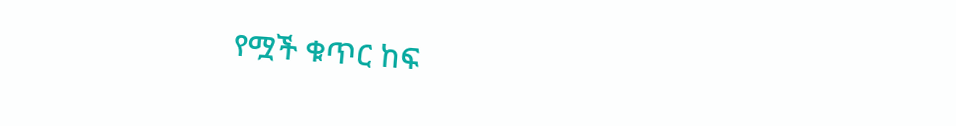የሟች ቁጥር ከፍ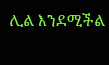ሊል እንደሚችል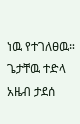ነዉ የተገለፀዉ።
ጌታቸዉ ተድላ
አዜብ ታደሰ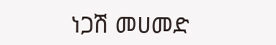ነጋሽ መሀመድ